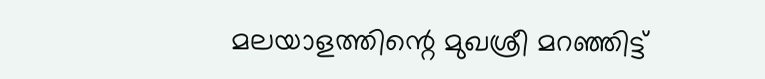മലയാളത്തിന്റെ മുഖശ്രീ മറഞ്ഞിട്ട്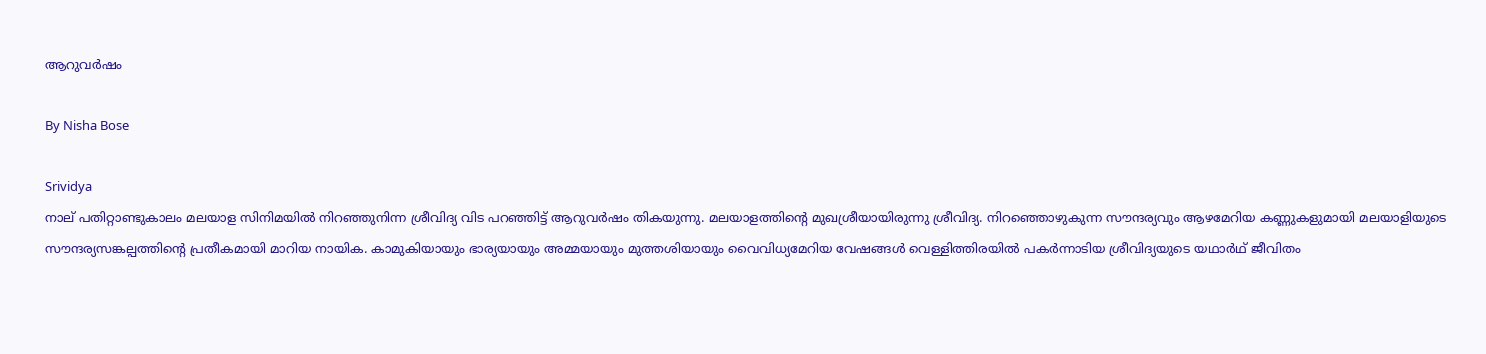ആറുവര്‍ഷം

By Nisha Bose

Srividya
നാല് പതിറ്റാണ്ടുകാലം മലയാള സിനിമയില്‍ നിറഞ്ഞുനിന്ന ശ്രീവിദ്യ വിട പറഞ്ഞിട്ട് ആറുവര്‍ഷം തികയുന്നു. മലയാളത്തിന്റെ മുഖശ്രീയായിരുന്നു ശ്രീവിദ്യ. നിറഞ്ഞൊഴുകുന്ന സൗന്ദര്യവും ആഴമേറിയ കണ്ണുകളുമായി മലയാളിയുടെ സൗന്ദര്യസങ്കല്പത്തിന്റെ പ്രതീകമായി മാറിയ നായിക. കാമുകിയായും ഭാര്യയായും അമ്മയായും മുത്തശിയായും വൈവിധ്യമേറിയ വേഷങ്ങള്‍ വെള്ളിത്തിരയില്‍ പകര്‍ന്നാടിയ ശ്രീവിദ്യയുടെ യഥാര്‍ഥ് ജീവിതം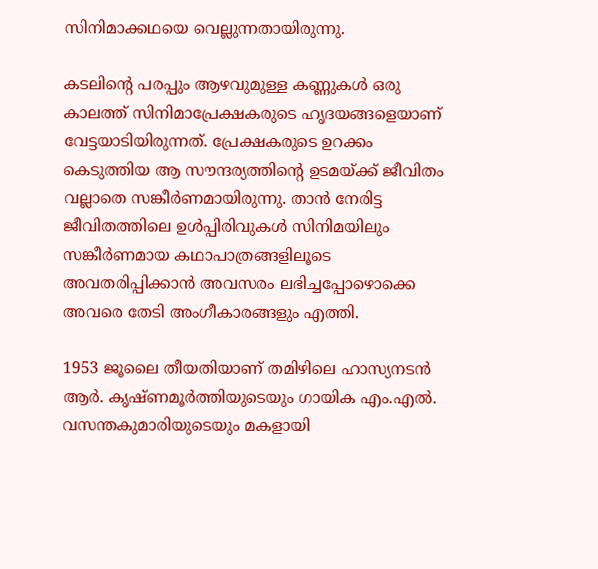സിനിമാക്കഥയെ വെല്ലുന്നതായിരുന്നു.

കടലിന്റെ പരപ്പും ആഴവുമുള്ള കണ്ണുകള്‍ ഒരു കാലത്ത് സിനിമാപ്രേക്ഷകരുടെ ഹൃദയങ്ങളെയാണ് വേട്ടയാടിയിരുന്നത്. പ്രേക്ഷകരുടെ ഉറക്കം കെടുത്തിയ ആ സൗന്ദര്യത്തിന്റെ ഉടമയ്ക്ക് ജീവിതം വല്ലാതെ സങ്കീര്‍ണമായിരുന്നു. താന്‍ നേരിട്ട ജീവിതത്തിലെ ഉള്‍പ്പിരിവുകള്‍ സിനിമയിലും സങ്കീര്‍ണമായ കഥാപാത്രങ്ങളിലൂടെ അവതരിപ്പിക്കാന്‍ അവസരം ലഭിച്ചപ്പോഴൊക്കെ അവരെ തേടി അംഗീകാരങ്ങളും എത്തി.

1953 ജൂലൈ തീയതിയാണ് തമിഴിലെ ഹാസ്യനടന്‍ ആര്‍. കൃഷ്ണമൂര്‍ത്തിയുടെയും ഗായിക എം.എല്‍. വസന്തകുമാരിയുടെയും മകളായി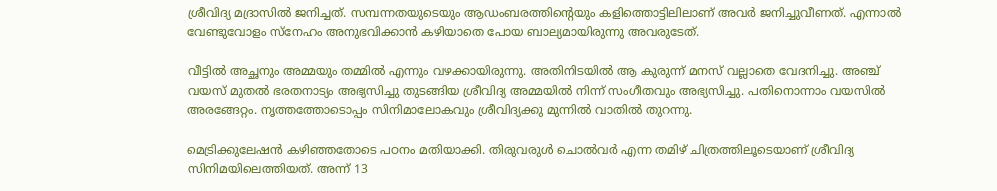ശ്രീവിദ്യ മദ്രാസില്‍ ജനിച്ചത്. സമ്പന്നതയുടെയും ആഡംബരത്തിന്റെയും കളിത്തൊട്ടിലിലാണ് അവര്‍ ജനിച്ചുവീണത്. എന്നാല്‍ വേണ്ടുവോളം സ്‌നേഹം അനുഭവിക്കാന്‍ കഴിയാതെ പോയ ബാല്യമായിരുന്നു അവരുടേത്.

വീട്ടില്‍ അച്ഛനും അമ്മയും തമ്മില്‍ എന്നും വഴക്കായിരുന്നു. അതിനിടയില്‍ ആ കുരുന്ന് മനസ് വല്ലാതെ വേദനിച്ചു. അഞ്ച് വയസ് മുതല്‍ ഭരതനാട്യം അഭ്യസിച്ചു തുടങ്ങിയ ശ്രീവിദ്യ അമ്മയില്‍ നിന്ന് സംഗീതവും അഭ്യസിച്ചു. പതിനൊന്നാം വയസില്‍ അരങ്ങേറ്റം. നൃത്തത്തോടൊപ്പം സിനിമാലോകവും ശ്രീവിദ്യക്കു മുന്നില്‍ വാതില്‍ തുറന്നു.

മെട്രിക്കുലേഷന്‍ കഴിഞ്ഞതോടെ പഠനം മതിയാക്കി. തിരുവരുള്‍ ചൊല്‍വര്‍ എന്ന തമിഴ് ചിത്രത്തിലൂടെയാണ് ശ്രീവിദ്യ സിനിമയിലെത്തിയത്. അന്ന് 13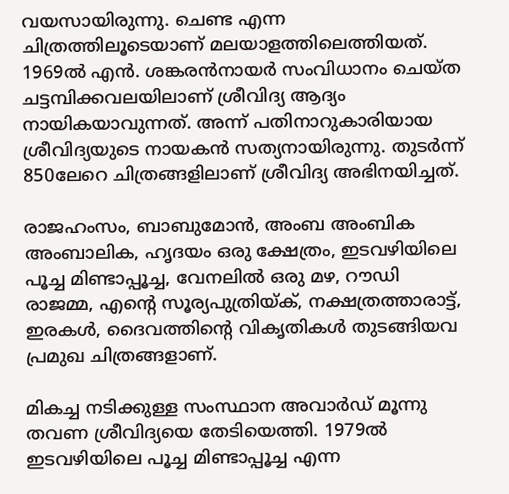വയസായിരുന്നു. ചെണ്ട എന്ന ചിത്രത്തിലൂടെയാണ് മലയാളത്തിലെത്തിയത്. 1969ല്‍ എന്‍. ശങ്കരന്‍നായര്‍ സംവിധാനം ചെയ്ത ചട്ടമ്പിക്കവലയിലാണ് ശ്രീവിദ്യ ആദ്യം നായികയാവുന്നത്. അന്ന് പതിനാറുകാരിയായ ശ്രീവിദ്യയുടെ നായകന്‍ സത്യനായിരുന്നു. തുടര്‍ന്ന് 850ലേറെ ചിത്രങ്ങളിലാണ് ശ്രീവിദ്യ അഭിനയിച്ചത്.

രാജഹംസം, ബാബുമോന്‍, അംബ അംബിക അംബാലിക, ഹൃദയം ഒരു ക്ഷേത്രം, ഇടവഴിയിലെ പൂച്ച മിണ്ടാപ്പൂച്ച, വേനലില്‍ ഒരു മഴ, റൗഡി രാജമ്മ, എന്റെ സൂര്യപുത്രിയ്ക്, നക്ഷത്രത്താരാട്ട്, ഇരകള്‍, ദൈവത്തിന്റെ വികൃതികള്‍ തുടങ്ങിയവ പ്രമുഖ ചിത്രങ്ങളാണ്.

മികച്ച നടിക്കുള്ള സംസ്ഥാന അവാര്‍ഡ് മൂന്നു തവണ ശ്രീവിദ്യയെ തേടിയെത്തി. 1979ല്‍ ഇടവഴിയിലെ പൂച്ച മിണ്ടാപ്പൂച്ച എന്ന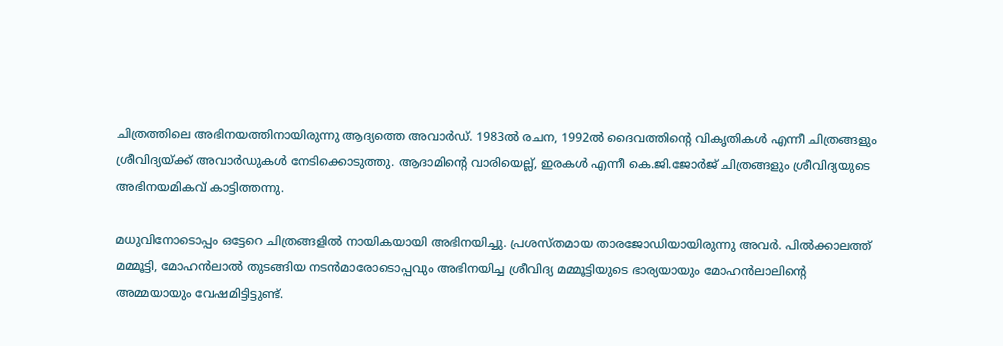ചിത്രത്തിലെ അഭിനയത്തിനായിരുന്നു ആദ്യത്തെ അവാര്‍ഡ്. 1983ല്‍ രചന, 1992ല്‍ ദൈവത്തിന്റെ വികൃതികള്‍ എന്നീ ചിത്രങ്ങളും ശ്രീവിദ്യയ്ക്ക് അവാര്‍ഡുകള്‍ നേടിക്കൊടുത്തു. ആദാമിന്റെ വാരിയെല്ല്, ഇരകള്‍ എന്നീ കെ.ജി.ജോര്‍ജ് ചിത്രങ്ങളും ശ്രീവിദ്യയുടെ അഭിനയമികവ് കാട്ടിത്തന്നു.

മധുവിനോടൊപ്പം ഒട്ടേറെ ചിത്രങ്ങളില്‍ നായികയായി അഭിനയിച്ചു. പ്രശസ്തമായ താരജോഡിയായിരുന്നു അവര്‍. പില്‍ക്കാലത്ത് മമ്മൂട്ടി, മോഹന്‍ലാല്‍ തുടങ്ങിയ നടന്‍മാരോടൊപ്പവും അഭിനയിച്ച ശ്രീവിദ്യ മമ്മൂട്ടിയുടെ ഭാര്യയായും മോഹന്‍ലാലിന്റെ അമ്മയായും വേഷമിട്ടിട്ടുണ്ട്.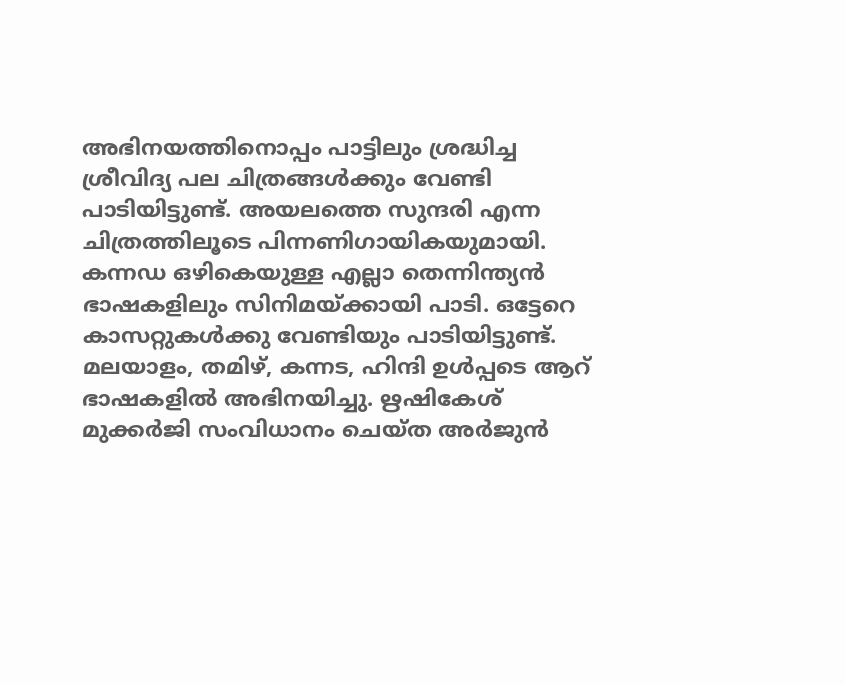അഭിനയത്തിനൊപ്പം പാട്ടിലും ശ്രദ്ധിച്ച ശ്രീവിദ്യ പല ചിത്രങ്ങള്‍ക്കും വേണ്ടി പാടിയിട്ടുണ്ട്. അയലത്തെ സുന്ദരി എന്ന ചിത്രത്തിലൂടെ പിന്നണിഗായികയുമായി. കന്നഡ ഒഴികെയുള്ള എല്ലാ തെന്നിന്ത്യന്‍ ഭാഷകളിലും സിനിമയ്ക്കായി പാടി. ഒട്ടേറെ കാസറ്റുകള്‍ക്കു വേണ്ടിയും പാടിയിട്ടുണ്ട്. മലയാളം, തമിഴ്, കന്നട, ഹിന്ദി ഉള്‍പ്പടെ ആറ് ഭാഷകളില്‍ അഭിനയിച്ചു. ഋഷികേശ് മുക്കര്‍ജി സംവിധാനം ചെയ്ത അര്‍ജുന്‍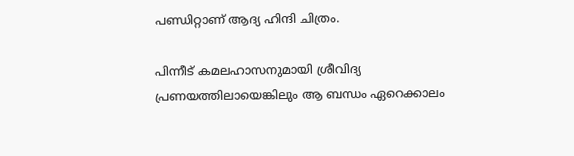പണ്ഡിറ്റാണ് ആദ്യ ഹിന്ദി ചിത്രം.

പിന്നീട് കമലഹാസനുമായി ശ്രീവിദ്യ പ്രണയത്തിലായെങ്കിലും ആ ബന്ധം ഏറെക്കാലം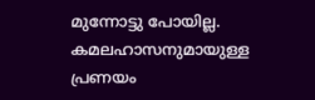മുന്നോട്ടു പോയില്ല. കമലഹാസനുമായുള്ള പ്രണയം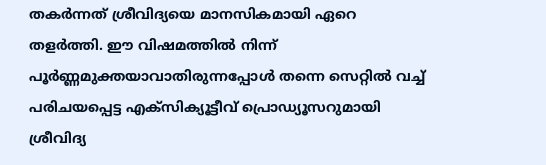തകര്‍ന്നത് ശ്രീവിദ്യയെ മാനസികമായി ഏറെ തളര്‍ത്തി. ഈ വിഷമത്തില്‍ നിന്ന് പൂര്‍ണ്ണമുക്തയാവാതിരുന്നപ്പോള്‍ തന്നെ സെറ്റില്‍ വച്ച് പരിചയപ്പെട്ട എക്‌സിക്യൂട്ടീവ് പ്രൊഡ്യൂസറുമായി ശ്രീവിദ്യ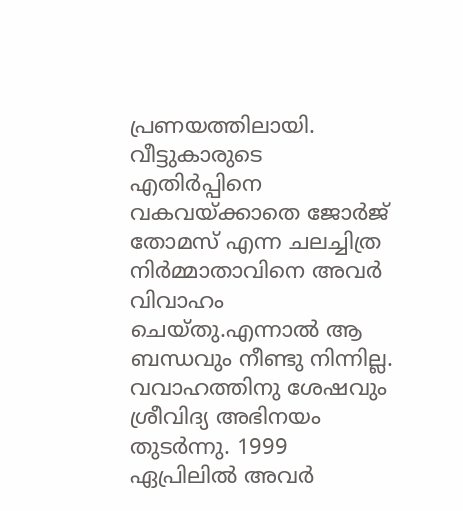പ്രണയത്തിലായി. വീട്ടുകാരുടെ എതിര്‍പ്പിനെ വകവയ്ക്കാതെ ജോര്‍ജ് തോമസ് എന്ന ചലച്ചിത്ര നിര്‍മ്മാതാവിനെ അവര്‍ വിവാഹം ചെയ്തു.എന്നാല്‍ ആ ബന്ധവും നീണ്ടു നിന്നില്ല. വവാഹത്തിനു ശേഷവും ശ്രീവിദ്യ അഭിനയം തുടര്‍ന്നു. 1999 ഏപ്രിലില്‍ അവര്‍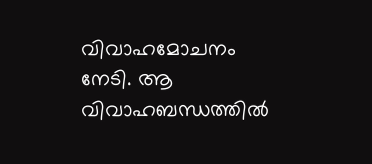വിവാഹമോചനം നേടി. ആ വിവാഹബന്ധത്തില്‍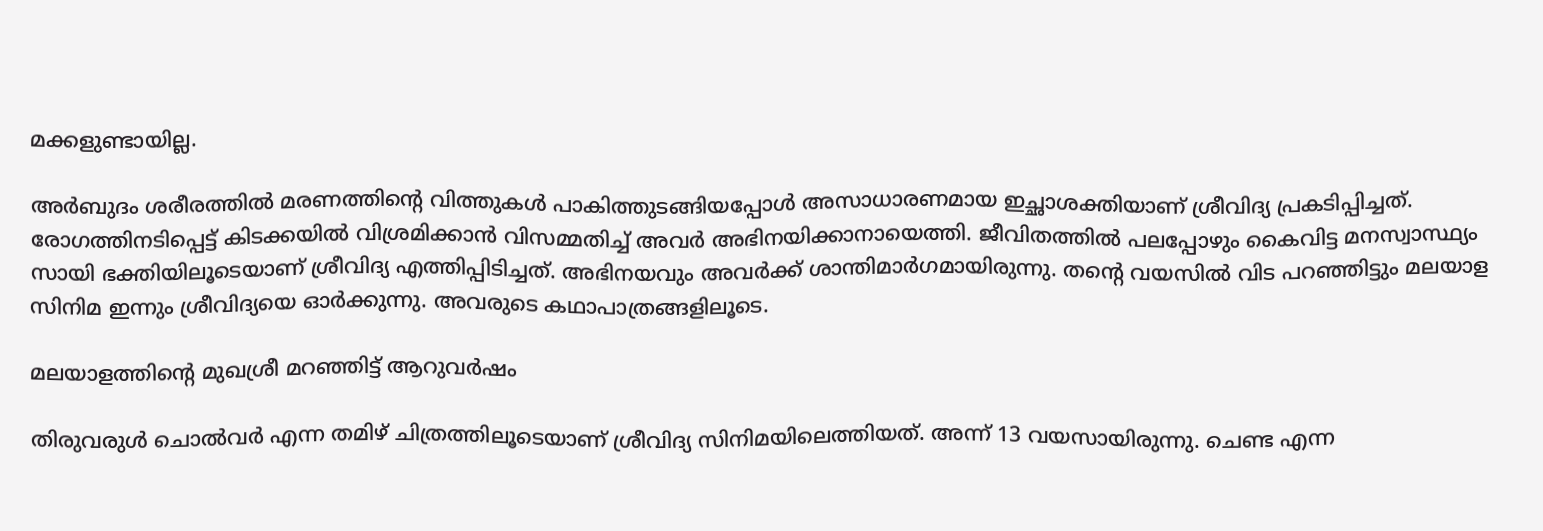മക്കളുണ്ടായില്ല.

അര്‍ബുദം ശരീരത്തില്‍ മരണത്തിന്റെ വിത്തുകള്‍ പാകിത്തുടങ്ങിയപ്പോള്‍ അസാധാരണമായ ഇച്ഛാശക്തിയാണ് ശ്രീവിദ്യ പ്രകടിപ്പിച്ചത്. രോഗത്തിനടിപ്പെട്ട് കിടക്കയില്‍ വിശ്രമിക്കാന്‍ വിസമ്മതിച്ച് അവര്‍ അഭിനയിക്കാനായെത്തി. ജീവിതത്തില്‍ പലപ്പോഴും കൈവിട്ട മനസ്വാസ്ഥ്യം സായി ഭക്തിയിലൂടെയാണ് ശ്രീവിദ്യ എത്തിപ്പിടിച്ചത്. അഭിനയവും അവര്‍ക്ക് ശാന്തിമാര്‍ഗമായിരുന്നു. തന്റെ വയസില്‍ വിട പറഞ്ഞിട്ടും മലയാള സിനിമ ഇന്നും ശ്രീവിദ്യയെ ഓര്‍ക്കുന്നു. അവരുടെ കഥാപാത്രങ്ങളിലൂടെ.

മലയാളത്തിന്റെ മുഖശ്രീ മറഞ്ഞിട്ട് ആറുവര്‍ഷം

തിരുവരുള്‍ ചൊല്‍വര്‍ എന്ന തമിഴ് ചിത്രത്തിലൂടെയാണ് ശ്രീവിദ്യ സിനിമയിലെത്തിയത്. അന്ന് 13 വയസായിരുന്നു. ചെണ്ട എന്ന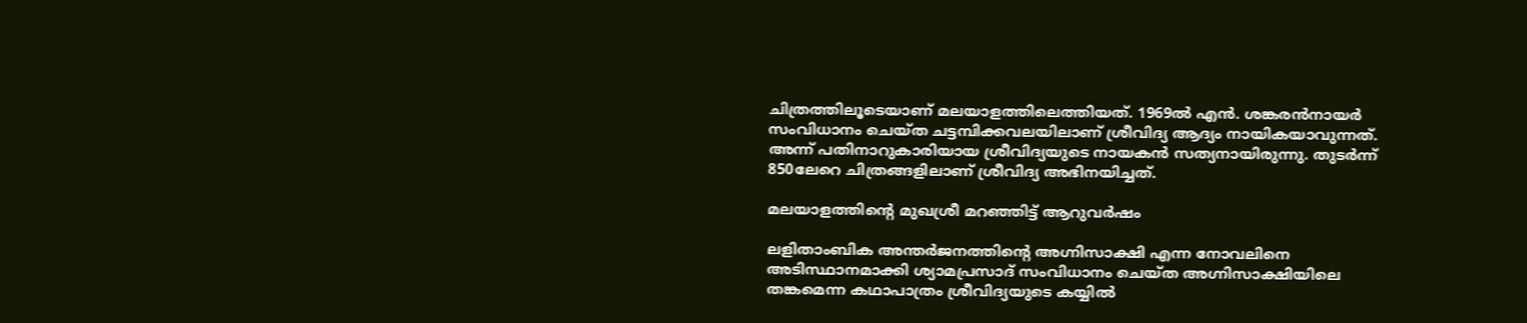ചിത്രത്തിലൂടെയാണ് മലയാളത്തിലെത്തിയത്. 1969ല്‍ എന്‍. ശങ്കരന്‍നായര്‍ സംവിധാനം ചെയ്ത ചട്ടമ്പിക്കവലയിലാണ് ശ്രീവിദ്യ ആദ്യം നായികയാവുന്നത്. അന്ന് പതിനാറുകാരിയായ ശ്രീവിദ്യയുടെ നായകന്‍ സത്യനായിരുന്നു. തുടര്‍ന്ന് 850ലേറെ ചിത്രങ്ങളിലാണ് ശ്രീവിദ്യ അഭിനയിച്ചത്.

മലയാളത്തിന്റെ മുഖശ്രീ മറഞ്ഞിട്ട് ആറുവര്‍ഷം

ലളിതാംബിക അന്തര്‍ജനത്തിന്റെ അഗ്നിസാക്ഷി എന്ന നോവലിനെ അടിസ്ഥാനമാക്കി ശ്യാമപ്രസാദ് സംവിധാനം ചെയ്ത അഗ്നിസാക്ഷിയിലെ തങ്കമെന്ന കഥാപാത്രം ശ്രീവിദ്യയുടെ കയ്യില്‍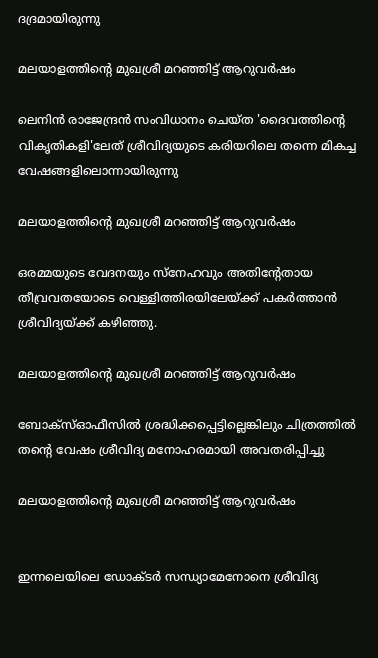ദദ്രമായിരുന്നു

മലയാളത്തിന്റെ മുഖശ്രീ മറഞ്ഞിട്ട് ആറുവര്‍ഷം

ലെനിന്‍ രാജേന്ദ്രന്‍ സംവിധാനം ചെയ്ത 'ദൈവത്തിന്റെ വികൃതികളി'ലേത് ശ്രീവിദ്യയുടെ കരിയറിലെ തന്നെ മികച്ച വേഷങ്ങളിലൊന്നായിരുന്നു

മലയാളത്തിന്റെ മുഖശ്രീ മറഞ്ഞിട്ട് ആറുവര്‍ഷം

ഒരമ്മയുടെ വേദനയും സ്‌നേഹവും അതിന്റേതായ തീവ്രവതയോടെ വെള്ളിത്തിരയിലേയ്ക്ക് പകര്‍ത്താന്‍ ശ്രീവിദ്യയ്ക്ക് കഴിഞ്ഞു.

മലയാളത്തിന്റെ മുഖശ്രീ മറഞ്ഞിട്ട് ആറുവര്‍ഷം

ബോക്‌സ്ഓഫീസില്‍ ശ്രദ്ധിക്കപ്പെട്ടില്ലെങ്കിലും ചിത്രത്തില്‍ തന്റെ വേഷം ശ്രീവിദ്യ മനോഹരമായി അവതരിപ്പിച്ചു

മലയാളത്തിന്റെ മുഖശ്രീ മറഞ്ഞിട്ട് ആറുവര്‍ഷം


ഇന്നലെയിലെ ഡോക്ടര്‍ സന്ധ്യാമേനോനെ ശ്രീവിദ്യ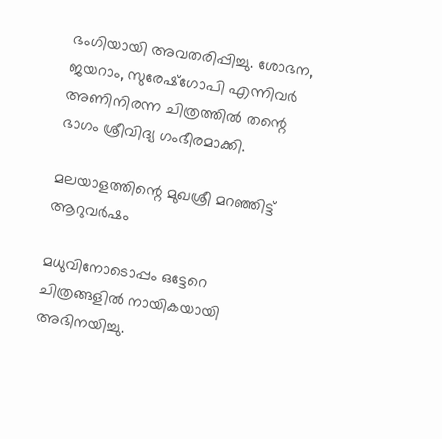ഭംഗിയായി അവതരിപ്പിച്ചു. ശോഭന, ജയറാം, സുരേഷ്‌ഗോപി എന്നിവര്‍ അണിനിരന്ന ചിത്രത്തില്‍ തന്റെ ഭാഗം ശ്രീവിദ്യ ഗംഭീരമാക്കി.

മലയാളത്തിന്റെ മുഖശ്രീ മറഞ്ഞിട്ട് ആറുവര്‍ഷം

മധുവിനോടൊപ്പം ഒട്ടേറെ ചിത്രങ്ങളില്‍ നായികയായി അഭിനയിച്ചു.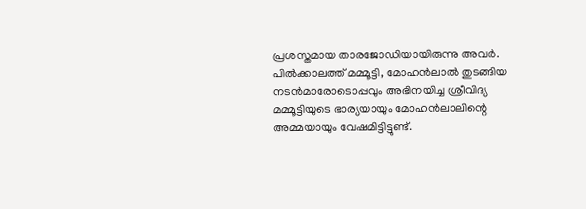പ്രശസ്തമായ താരജോഡിയായിരുന്നു അവര്‍. പില്‍ക്കാലത്ത് മമ്മൂട്ടി, മോഹന്‍ലാല്‍ തുടങ്ങിയ നടന്‍മാരോടൊപ്പവും അഭിനയിച്ച ശ്രീവിദ്യ മമ്മൂട്ടിയുടെ ഭാര്യയായും മോഹന്‍ലാലിന്റെ അമ്മയായും വേഷമിട്ടിട്ടുണ്ട്.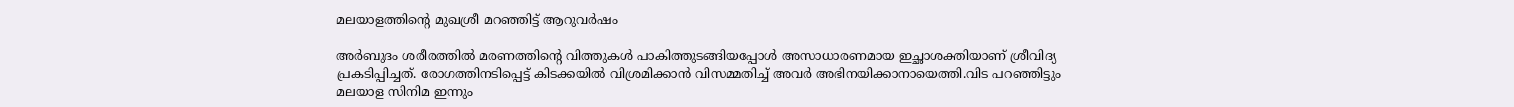മലയാളത്തിന്റെ മുഖശ്രീ മറഞ്ഞിട്ട് ആറുവര്‍ഷം

അര്‍ബുദം ശരീരത്തില്‍ മരണത്തിന്റെ വിത്തുകള്‍ പാകിത്തുടങ്ങിയപ്പോള്‍ അസാധാരണമായ ഇച്ഛാശക്തിയാണ് ശ്രീവിദ്യ പ്രകടിപ്പിച്ചത്. രോഗത്തിനടിപ്പെട്ട് കിടക്കയില്‍ വിശ്രമിക്കാന്‍ വിസമ്മതിച്ച് അവര്‍ അഭിനയിക്കാനായെത്തി.വിട പറഞ്ഞിട്ടും മലയാള സിനിമ ഇന്നും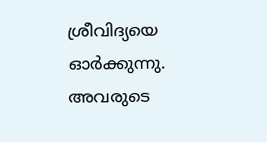ശ്രീവിദ്യയെ ഓര്‍ക്കുന്നു. അവരുടെ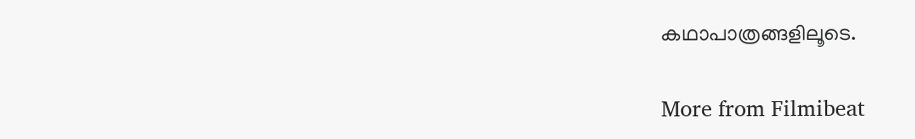കഥാപാത്രങ്ങളിലൂടെ.

More from Filmibeat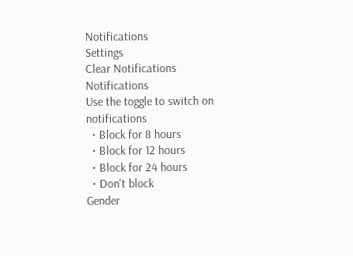Notifications
Settings
Clear Notifications
Notifications
Use the toggle to switch on notifications
  • Block for 8 hours
  • Block for 12 hours
  • Block for 24 hours
  • Don't block
Gender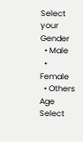Select your Gender
  • Male
  • Female
  • Others
Age
Select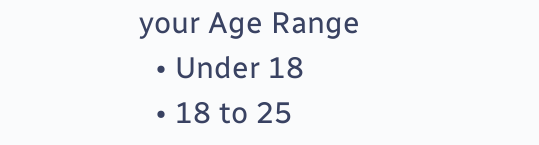your Age Range
  • Under 18
  • 18 to 25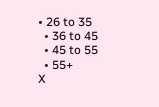• 26 to 35
  • 36 to 45
  • 45 to 55
  • 55+
X